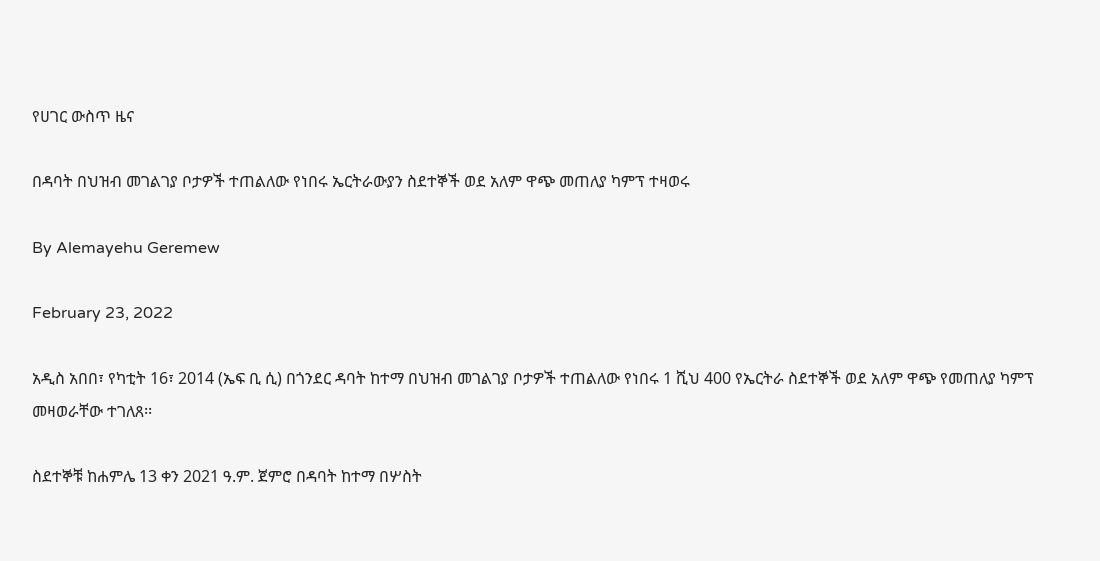የሀገር ውስጥ ዜና

በዳባት በህዝብ መገልገያ ቦታዎች ተጠልለው የነበሩ ኤርትራውያን ስደተኞች ወደ አለም ዋጭ መጠለያ ካምፕ ተዛወሩ

By Alemayehu Geremew

February 23, 2022

አዲስ አበበ፣ የካቲት 16፣ 2014 (ኤፍ ቢ ሲ) በጎንደር ዳባት ከተማ በህዝብ መገልገያ ቦታዎች ተጠልለው የነበሩ 1 ሺህ 400 የኤርትራ ስደተኞች ወደ አለም ዋጭ የመጠለያ ካምፕ መዛወራቸው ተገለጸ፡፡

ስደተኞቹ ከሐምሌ 13 ቀን 2021 ዓ.ም. ጀምሮ በዳባት ከተማ በሦስት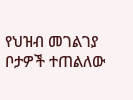የህዝብ መገልገያ ቦታዎች ተጠልለው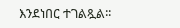እንደነበር ተገልጿል፡፡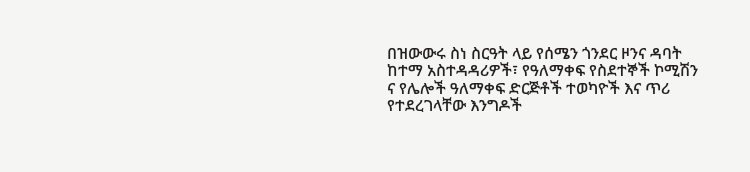በዝውውሩ ስነ ስርዓት ላይ የሰሜን ጎንደር ዞንና ዳባት ከተማ አስተዳዳሪዎች፣ የዓለማቀፍ የስደተኞች ኮሚሽን ና የሌሎች ዓለማቀፍ ድርጅቶች ተወካዮች እና ጥሪ የተደረገላቸው እንግዶች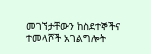መገኘታቸውን ከስደተኞችና ተመላሾች አገልግሎት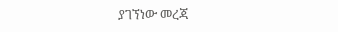ያገኘነው መረጃ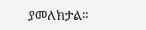ያመለክታል።